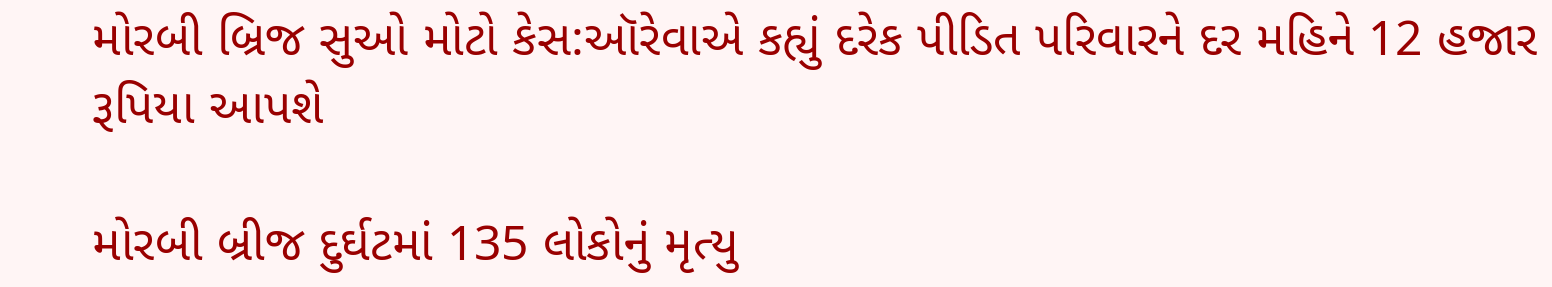મોરબી બ્રિજ સુઓ મોટો કેસ:ઑરેવાએ કહ્યું દરેક પીડિત પરિવારને દર મહિને 12 હજાર રૂપિયા આપશે

મોરબી બ્રીજ દુર્ઘટમાં 135 લોકોનું મૃત્યુ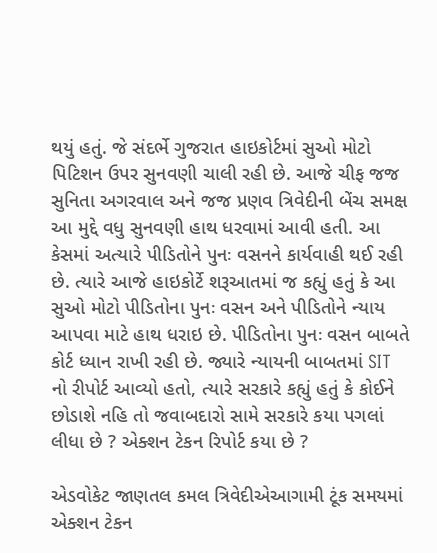થયું હતું. જે સંદર્ભે ગુજરાત હાઇકોર્ટમાં સુઓ મોટો પિટિશન ઉપર સુનવણી ચાલી રહી છે. આજે ચીફ જજ સુનિતા અગરવાલ અને જજ પ્રણવ ત્રિવેદીની બેંચ સમક્ષ આ મુદ્દે વધુ સુનવણી હાથ ધરવામાં આવી હતી. આ કેસમાં અત્યારે પીડિતોને પુનઃ વસનને કાર્યવાહી થઈ રહી છે. ત્યારે આજે હાઇકોર્ટે શરૂઆતમાં જ કહ્યું હતું કે આ સુઓ મોટો પીડિતોના પુનઃ વસન અને પીડિતોને ન્યાય આપવા માટે હાથ ધરાઇ છે. પીડિતોના પુનઃ વસન બાબતે કોર્ટ ધ્યાન રાખી રહી છે. જ્યારે ન્યાયની બાબતમાં SIT નો રીપોર્ટ આવ્યો હતો, ત્યારે સરકારે કહ્યું હતું કે કોઈને છોડાશે નહિ તો જવાબદારો સામે સરકારે કયા પગલાં લીધા છે ? એક્શન ટેકન રિપોર્ટ કયા છે ?

એડવોકેટ જાણતલ કમલ ત્રિવેદીએઆગામી ટૂંક સમયમાં એક્શન ટેકન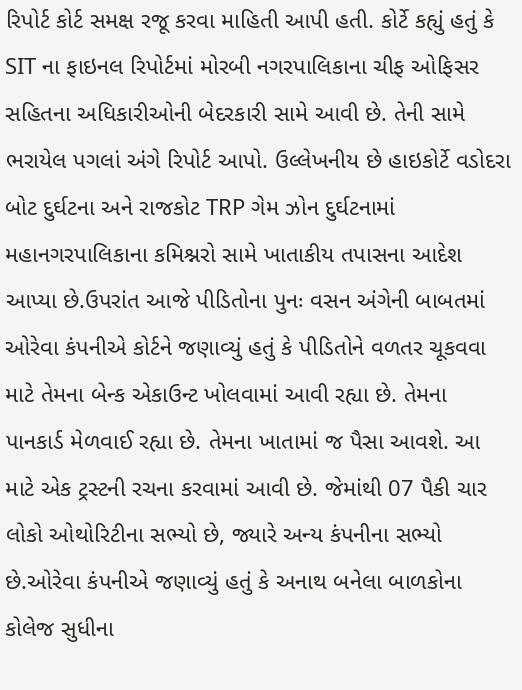રિપોર્ટ કોર્ટ સમક્ષ રજૂ કરવા માહિતી આપી હતી. કોર્ટે કહ્યું હતું કે SIT ના ફાઇનલ રિપોર્ટમાં મોરબી નગરપાલિકાના ચીફ ઓફિસર સહિતના અધિકારીઓની બેદરકારી સામે આવી છે. તેની સામે ભરાયેલ પગલાં અંગે રિપોર્ટ આપો. ઉલ્લેખનીય છે હાઇકોર્ટે વડોદરા બોટ દુર્ઘટના અને રાજકોટ TRP ગેમ ઝોન દુર્ઘટનામાં મહાનગરપાલિકાના કમિશ્નરો સામે ખાતાકીય તપાસના આદેશ આપ્યા છે.ઉપરાંત આજે પીડિતોના પુનઃ વસન અંગેની બાબતમાં ઓરેવા કંપનીએ કોર્ટને જણાવ્યું હતું કે પીડિતોને વળતર ચૂકવવા માટે તેમના બેન્ક એકાઉન્ટ ખોલવામાં આવી રહ્યા છે. તેમના પાનકાર્ડ મેળવાઈ રહ્યા છે. તેમના ખાતામાં જ પૈસા આવશે. આ માટે એક ટ્રસ્ટની રચના કરવામાં આવી છે. જેમાંથી 07 પૈકી ચાર લોકો ઓથોરિટીના સભ્યો છે, જ્યારે અન્ય કંપનીના સભ્યો છે.ઓરેવા કંપનીએ જણાવ્યું હતું કે અનાથ બનેલા બાળકોના કોલેજ સુધીના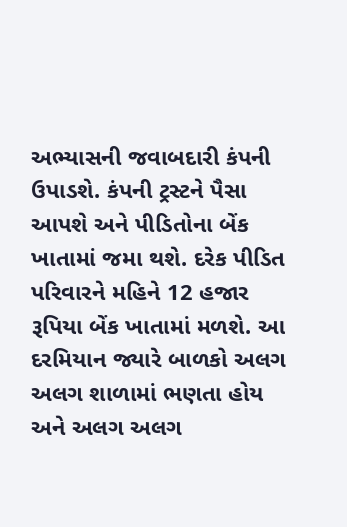અભ્યાસની જવાબદારી કંપની ઉપાડશે. કંપની ટ્રસ્ટને પૈસા આપશે અને પીડિતોના બેંક ખાતામાં જમા થશે. દરેક પીડિત પરિવારને મહિને 12 હજાર રૂપિયા બેંક ખાતામાં મળશે. આ દરમિયાન જ્યારે બાળકો અલગ અલગ શાળામાં ભણતા હોય અને અલગ અલગ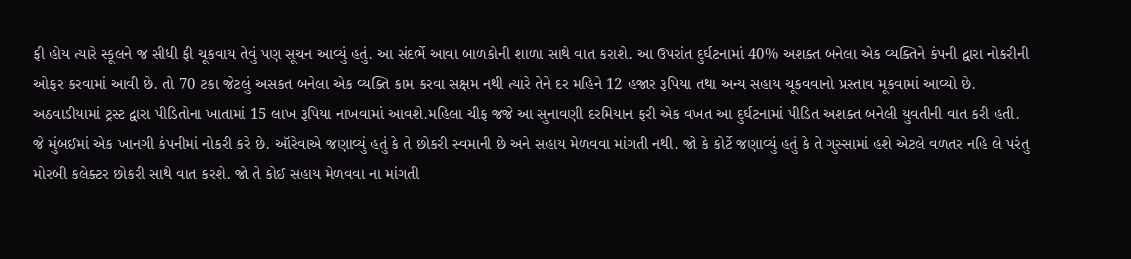ફી હોય ત્યારે સ્કૂલને જ સીધી ફી ચૂકવાય તેવું પણ સૂચન આવ્યું હતું. આ સંદર્ભે આવા બાળકોની શાળા સાથે વાત કરાશે. આ ઉપરાંત દુર્ઘટનામાં 40% અશક્ત બનેલા એક વ્યક્તિને કંપની દ્વારા નોકરીની ઓફર કરવામાં આવી છે. તો 70 ટકા જેટલું અસકત બનેલા એક વ્યક્તિ કામ કરવા સક્ષમ નથી ત્યારે તેને દર મહિને 12 હજાર રૂપિયા તથા અન્ય સહાય ચૂકવવાનો પ્રસ્તાવ મૂકવામાં આવ્યો છે. અઠવાડીયામાં ટ્રસ્ટ દ્વારા પીડિતોના ખાતામાં 15 લાખ રૂપિયા નાખવામાં આવશે.મહિલા ચીફ જજે આ સુનાવણી દરમિયાન ફરી એક વખત આ દુર્ઘટનામાં પીડિત અશક્ત બનેલી યુવતીની વાત કરી હતી. જે મુંબઈમાં એક ખાનગી કંપનીમાં નોકરી કરે છે. ઑરેવાએ જણાવ્યું હતું કે તે છોકરી સ્વમાની છે અને સહાય મેળવવા માંગતી નથી. જો કે કોર્ટે જણાવ્યું હતું કે તે ગુસ્સામાં હશે એટલે વળતર નહિ લે પરંતુ મોરબી કલેક્ટર છોકરી સાથે વાત કરશે. જો તે કોઈ સહાય મેળવવા ના માંગતી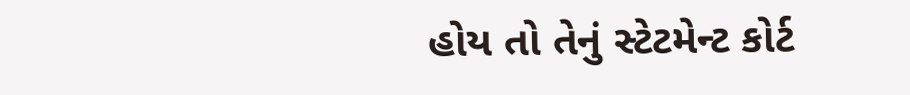હોય તો તેનું સ્ટેટમેન્ટ કોર્ટ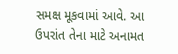સમક્ષ મૂકવામાં આવે. આ ઉપરાંત તેના માટે અનામત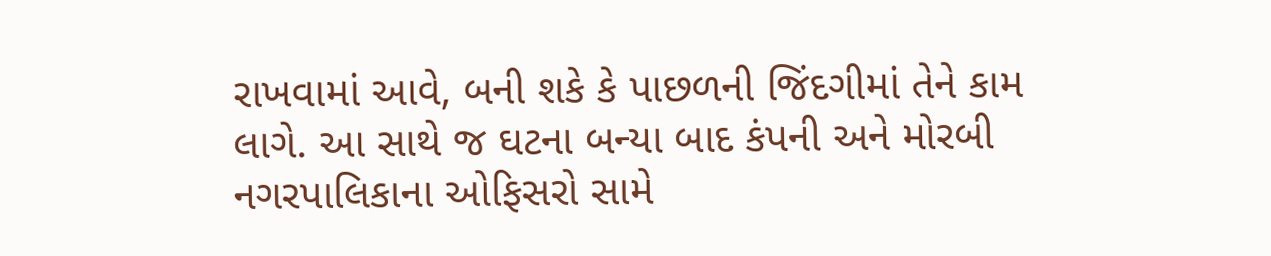રાખવામાં આવે, બની શકે કે પાછળની જિંદગીમાં તેને કામ લાગે. આ સાથે જ ઘટના બન્યા બાદ કંપની અને મોરબી નગરપાલિકાના ઓફિસરો સામે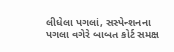લીધેલા પગલાં, સસ્પેન્શનના પગલા વગેરે બાબત કોર્ટ સમક્ષ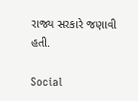રાજ્ય સરકારે જણાવી હતી.

Social